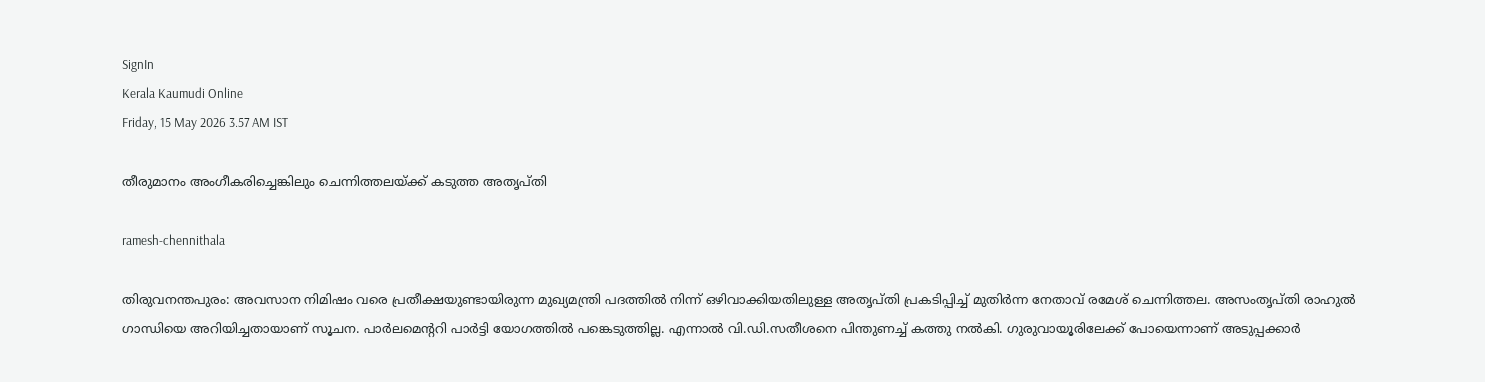SignIn
Kerala Kaumudi Online
Friday, 15 May 2026 3.57 AM IST

തീരുമാനം അംഗീകരിച്ചെങ്കിലും ചെന്നിത്തലയ്ക്ക് കടുത്ത അതൃപ്തി

ramesh-chennithala

തിരുവനന്തപുരം: അവസാന നിമിഷം വരെ പ്രതീക്ഷയുണ്ടായിരുന്ന മുഖ്യമന്ത്രി പദത്തിൽ നിന്ന് ഒഴിവാക്കിയതിലുള്ള അതൃപ്തി പ്രകടിപ്പിച്ച് മുതിർന്ന നേതാവ് രമേശ് ചെന്നിത്തല. അസംതൃപ്തി രാഹുൽ ഗാന്ധിയെ അറിയിച്ചതായാണ് സൂചന. പാർലമെന്ററി പാർട്ടി യോഗത്തിൽ പങ്കെടുത്തില്ല. എന്നാൽ വി.ഡി.സതീശനെ പിന്തുണച്ച് കത്തു നൽകി. ഗുരുവായൂരിലേക്ക് പോയെന്നാണ് അടുപ്പക്കാർ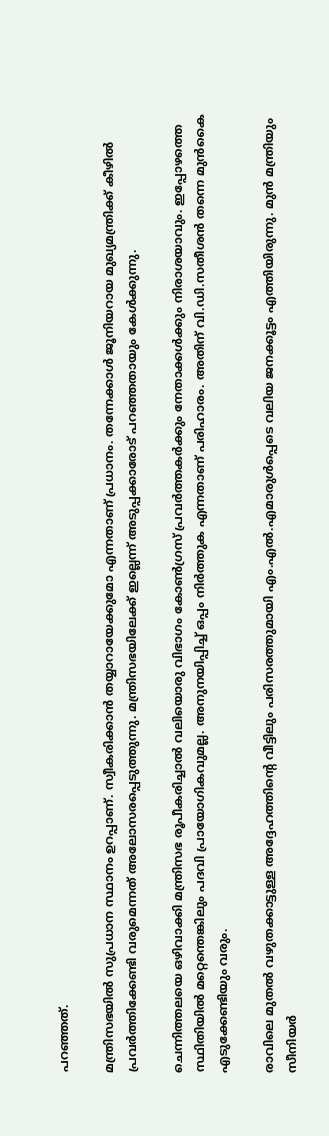പറഞ്ഞത്.

മന്ത്രിസഭയിൽ സുപ്രധാന സ്ഥാനം ഉറപ്പാണ്. സ്വീകരിക്കാൻ തയ്യാറായേക്കുമോ എന്നതാണ് പ്രധാനം. തന്നേക്കാൾ ജൂനിയറായ മുഖ്യമന്ത്രിക്ക് കീഴിൽ പ്രവർത്തിക്കേണ്ടി വരുമെന്നത് അലോസരപ്പെടുത്തുന്നു. മന്ത്രിസഭയിലേക്ക് ഇല്ലെന്ന് അടുപ്പക്കാരോട് പറഞ്ഞതായും കേൾക്കുന്നു.

ചെന്നിത്തലയെ ഒഴിവാക്കി മന്ത്രിസഭ രൂപീകരിച്ചാൽ വലിയൊരു വിഭാഗം കോൺഗ്രസ് പ്രവർത്തകർക്കും നേതാക്കൾക്കും നിരാശയാവും. ഇപ്പോഴത്തെ സ്ഥിതിയിൽ മറ്റെന്തെങ്കിലും പദവി പ്രായോഗികവുമല്ല. അനുനയിപ്പിച്ച് ഒപ്പം നിർത്തുക എന്നതാണ് പരിഹാരം. അതിന് വി.ഡി.സതീശൻ തന്നെ മുൻകൈ എടുക്കേണ്ടിയും വരും.

രാവിലെ മുതൽ വഴുതക്കാട്ടുള്ള അദ്ദേഹത്തിന്റെ വീട്ടിലും പരിസരത്തുമായി എം.എൽ.എമാരുൾപ്പെടെ വലിയ ജനക്കൂട്ടം എത്തിയിരുന്നു. മുൻ മന്ത്രിയും സീനിയർ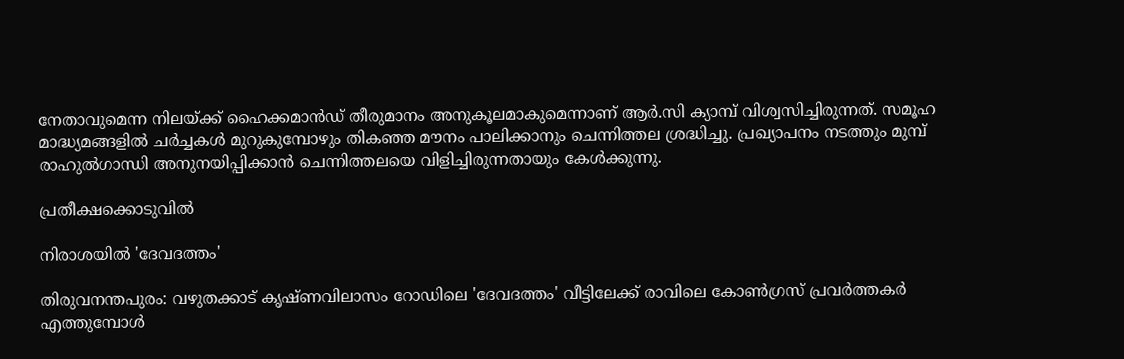നേതാവുമെന്ന നിലയ്ക്ക് ഹൈക്കമാൻഡ് തീരുമാനം അനുകൂലമാകുമെന്നാണ് ആർ.സി ക്യാമ്പ് വിശ്വസിച്ചിരുന്നത്. സമൂഹ മാദ്ധ്യമങ്ങളിൽ ചർച്ചകൾ മുറുകുമ്പോഴും തികഞ്ഞ മൗനം പാലിക്കാനും ചെന്നിത്തല ശ്രദ്ധിച്ചു. പ്രഖ്യാപനം നടത്തും മുമ്പ് രാഹുൽഗാന്ധി അനുനയിപ്പിക്കാൻ ചെന്നിത്തലയെ വിളിച്ചിരുന്നതായും കേൾക്കുന്നു.

പ്രതീക്ഷക്കൊടുവിൽ

നിരാശയിൽ 'ദേവദത്തം'

തിരുവനന്തപുരം: വഴുതക്കാട് കൃഷ്ണവിലാസം റോഡിലെ 'ദേവദത്തം' വീട്ടിലേക്ക് രാവിലെ കോൺഗ്രസ് പ്രവർത്തകർ എത്തുമ്പോൾ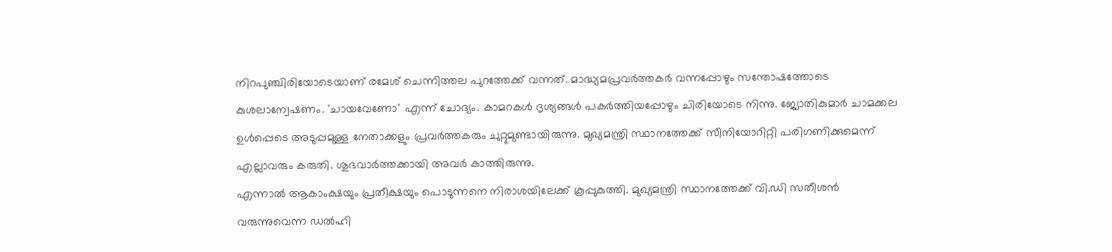നിറപുഞ്ചിരിയോടെയാണ് രമേശ് ചെന്നിത്തല പുറത്തേക്ക് വന്നത്. മാദ്ധ്യമപ്രവർത്തകർ വന്നപ്പോഴും സന്തോഷത്തോടെ കുശലാന്വേഷണം. 'ചായവേണോ' എന്ന് ചോദ്യം. കാമറകൾ ദൃശ്യങ്ങൾ പകർത്തിയപ്പോഴും ചിരിയോടെ നിന്നു. ജ്യോതികുമാർ ചാമക്കല ഉൾപ്പെടെ അടുപ്പമുള്ള നേതാക്കളും പ്രവർത്തകരും ചുറ്റുമുണ്ടായിരുന്നു. മുഖ്യമന്ത്രി സ്ഥാനത്തേക്ക് സീനിയോറിറ്റി പരിഗണിക്കുമെന്ന് എല്ലാവരും കരുതി. ശുഭവാർത്തക്കായി അവർ കാത്തിരുന്നു.
എന്നാൽ ആകാംക്ഷയും പ്രതീക്ഷയും പൊടുന്നനെ നിരാശയിലേക്ക് കൂപ്പുകുത്തി. മുഖ്യമന്ത്രി സ്ഥാനത്തേക്ക് വി.ഡി സതീശൻ വരുന്നുവെന്ന ഡൽഹി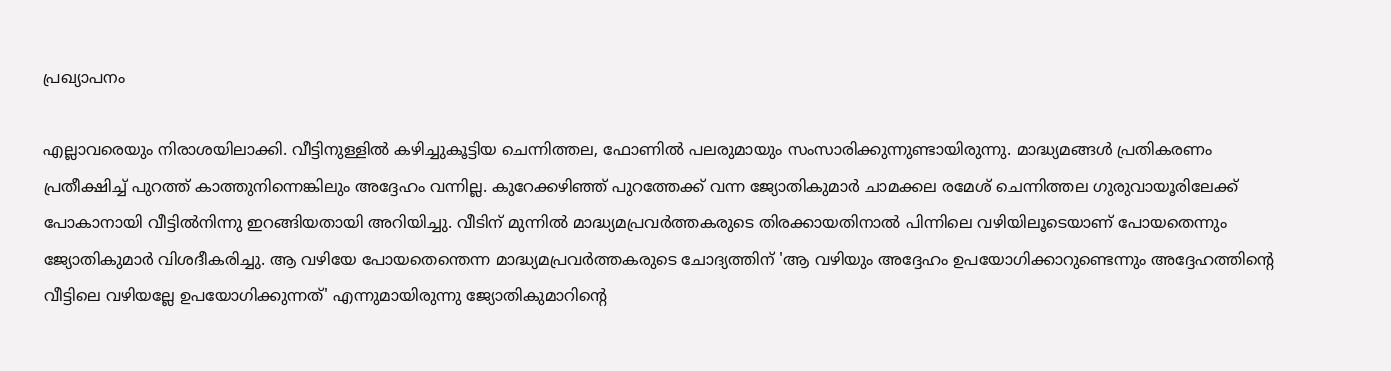പ്രഖ്യാപനം

എല്ലാവരെയും നിരാശയിലാക്കി. വീട്ടിനുള്ളിൽ കഴിച്ചുകൂട്ടിയ ചെന്നിത്തല, ഫോണിൽ പലരുമായും സംസാരിക്കുന്നുണ്ടായിരുന്നു. മാദ്ധ്യമങ്ങൾ പ്രതികരണം പ്രതീക്ഷിച്ച് പുറത്ത് കാത്തുനിന്നെങ്കിലും അദ്ദേഹം വന്നില്ല. കുറേക്കഴിഞ്ഞ് പുറത്തേക്ക് വന്ന ജ്യോതികുമാർ ചാമക്കല രമേശ് ചെന്നിത്തല ഗുരുവായൂരിലേക്ക് പോകാനായി വീട്ടിൽനിന്നു ഇറങ്ങിയതായി അറിയിച്ചു. വീടിന് മുന്നിൽ മാദ്ധ്യമപ്രവർത്തകരുടെ തിരക്കായതിനാൽ പിന്നിലെ വഴിയിലൂടെയാണ് പോയതെന്നും ജ്യോതികുമാർ വിശദീകരിച്ചു. ആ വഴിയേ പോയതെന്തെന്ന മാദ്ധ്യമപ്രവർത്തകരുടെ ചോദ്യത്തിന് 'ആ വഴിയും അദ്ദേഹം ഉപയോഗിക്കാറുണ്ടെന്നും അദ്ദേഹത്തിന്റെ വീട്ടിലെ വഴിയല്ലേ ഉപയോഗിക്കുന്നത്' എന്നുമായിരുന്നു ജ്യോതികുമാറിന്റെ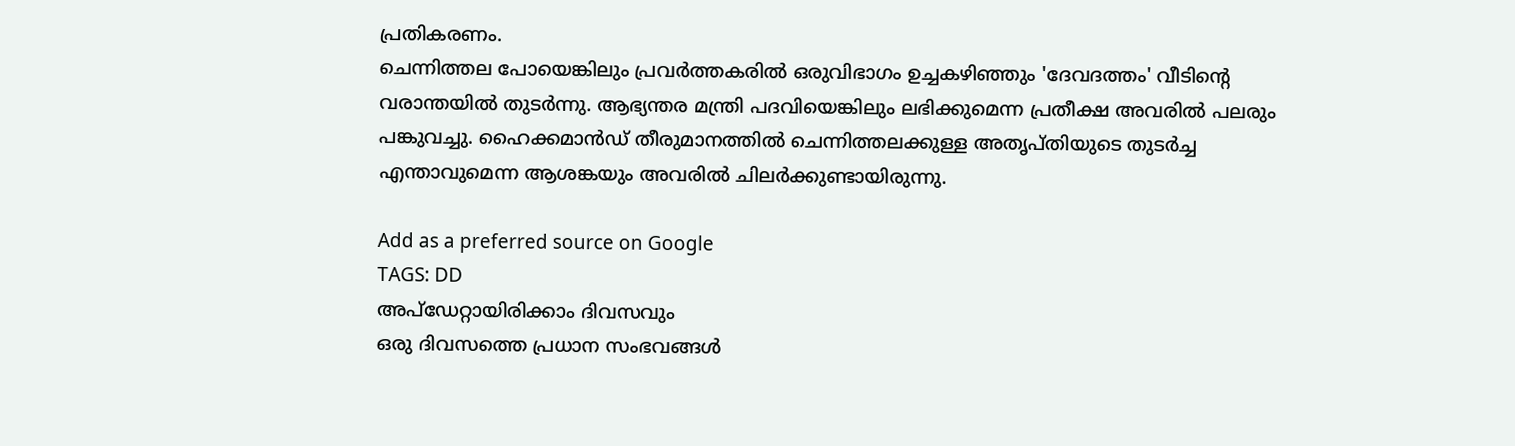പ്രതികരണം.
ചെന്നിത്തല പോയെങ്കിലും പ്രവർത്തകരിൽ ഒരുവിഭാഗം ഉച്ചകഴിഞ്ഞും 'ദേവദത്തം' വീടിന്റെ വരാന്തയിൽ തുടർന്നു. ആഭ്യന്തര മന്ത്രി പദവിയെങ്കിലും ലഭിക്കുമെന്ന പ്രതീക്ഷ അവരിൽ പലരും പങ്കുവച്ചു. ഹൈക്കമാൻഡ് തീരുമാനത്തിൽ ചെന്നിത്തലക്കുള്ള അതൃപ്തിയുടെ തുടർച്ച എന്താവുമെന്ന ആശങ്കയും അവരിൽ ചിലർക്കുണ്ടായിരുന്നു.

Add as a preferred source on Google
TAGS: DD
അപ്ഡേറ്റായിരിക്കാം ദിവസവും
ഒരു ദിവസത്തെ പ്രധാന സംഭവങ്ങൾ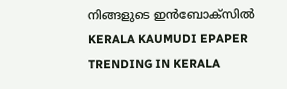നിങ്ങളുടെ ഇൻബോക്സിൽ
KERALA KAUMUDI EPAPER
TRENDING IN KERALA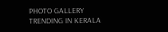PHOTO GALLERY
TRENDING IN KERALA